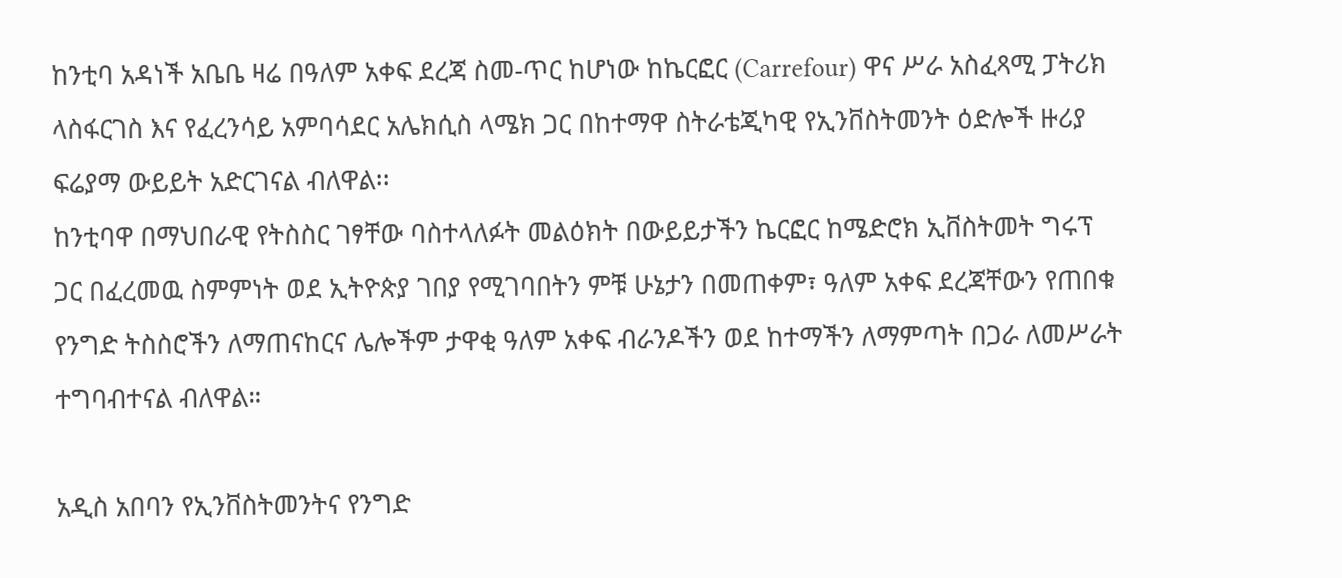ከንቲባ አዳነች አቤቤ ዛሬ በዓለም አቀፍ ደረጃ ስመ-ጥር ከሆነው ከኬርፎር (Carrefour) ዋና ሥራ አስፈጻሚ ፓትሪክ ላስፋርገስ እና የፈረንሳይ አምባሳደር አሌክሲስ ላሜክ ጋር በከተማዋ ስትራቴጂካዊ የኢንቨስትመንት ዕድሎች ዙሪያ ፍሬያማ ውይይት አድርገናል ብለዋል፡፡
ከንቲባዋ በማህበራዊ የትስስር ገፃቸው ባስተላለፉት መልዕክት በውይይታችን ኬርፎር ከሜድሮክ ኢቨስትመት ግሩፕ ጋር በፈረመዉ ስምምነት ወደ ኢትዮጵያ ገበያ የሚገባበትን ምቹ ሁኔታን በመጠቀም፣ ዓለም አቀፍ ደረጃቸውን የጠበቁ የንግድ ትስስሮችን ለማጠናከርና ሌሎችም ታዋቂ ዓለም አቀፍ ብራንዶችን ወደ ከተማችን ለማምጣት በጋራ ለመሥራት ተግባብተናል ብለዋል።

አዲስ አበባን የኢንቨስትመንትና የንግድ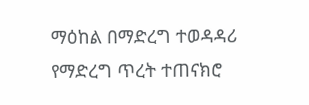ማዕከል በማድረግ ተወዳዳሪ የማድረግ ጥረት ተጠናክሮ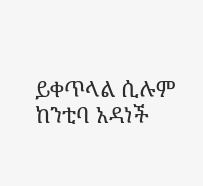ይቀጥላል ሲሉም ከንቲባ አዳነች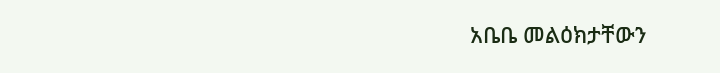አቤቤ መልዕክታቸውን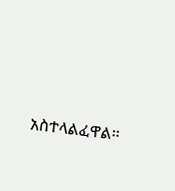አስተላልፈዋል።